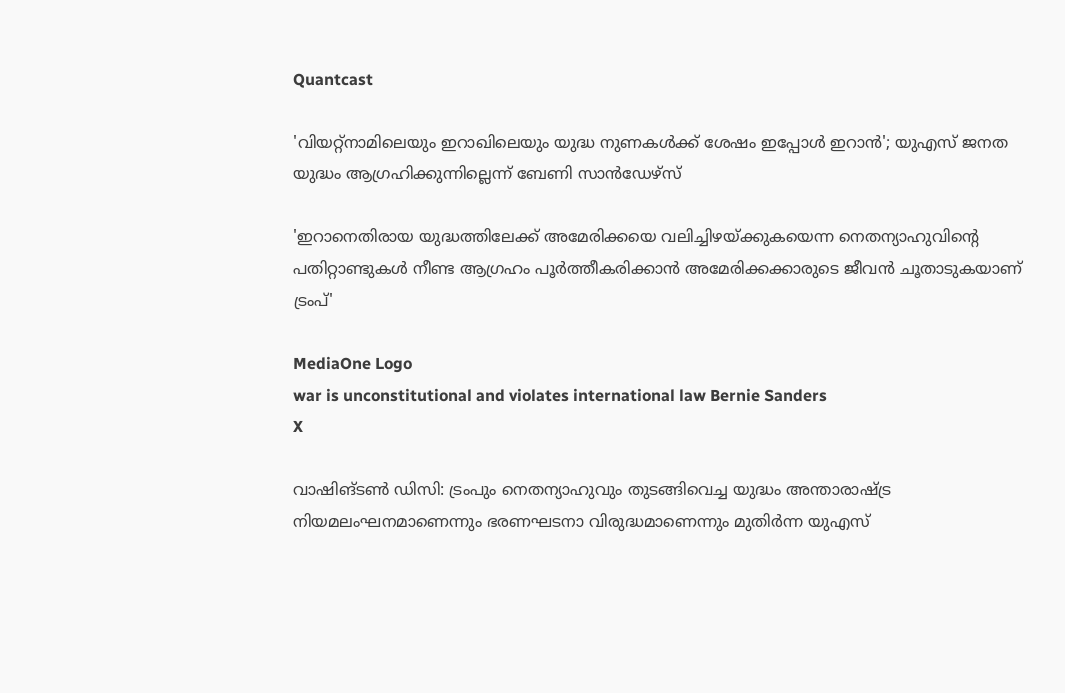Quantcast

'വിയറ്റ്‌നാമിലെയും ഇറാഖിലെയും യുദ്ധ നുണകള്‍ക്ക് ശേഷം ഇപ്പോള്‍ ഇറാന്‍'; യുഎസ് ജനത യുദ്ധം ആഗ്രഹിക്കുന്നില്ലെന്ന് ബേണി സാന്‍ഡേഴ്‌സ്

'ഇറാനെതിരായ യുദ്ധത്തിലേക്ക് അമേരിക്കയെ വലിച്ചിഴയ്ക്കുകയെന്ന നെതന്യാഹുവിൻ്റെ പതിറ്റാണ്ടുകള്‍ നീണ്ട ആഗ്രഹം പൂര്‍ത്തീകരിക്കാന്‍ അമേരിക്കക്കാരുടെ ജീവന്‍ ചൂതാടുകയാണ് ട്രംപ്'

MediaOne Logo
war is unconstitutional and violates international law Bernie Sanders
X

വാഷിങ്ടണ്‍ ഡിസി: ട്രംപും നെതന്യാഹുവും തുടങ്ങിവെച്ച യുദ്ധം അന്താരാഷ്ട്ര നിയമലംഘനമാണെന്നും ഭരണഘടനാ വിരുദ്ധമാണെന്നും മുതിര്‍ന്ന യുഎസ്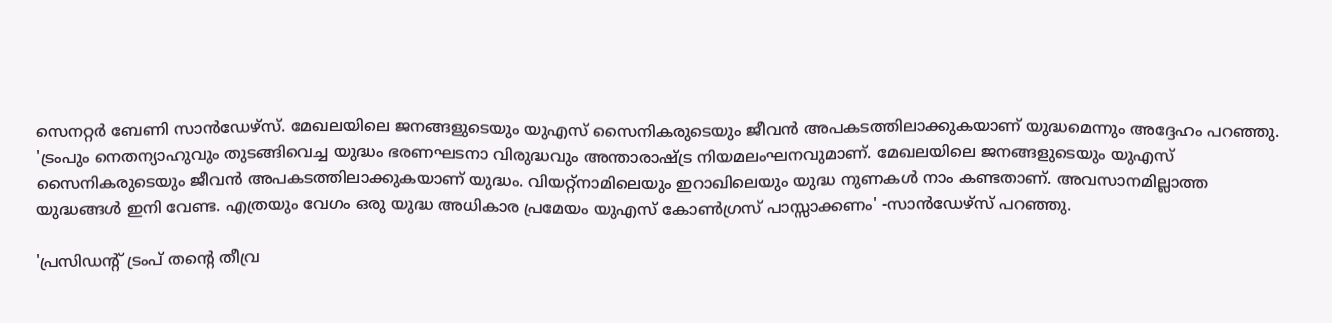സെനറ്റര്‍ ബേണി സാന്‍ഡേഴ്‌സ്. മേഖലയിലെ ജനങ്ങളുടെയും യുഎസ് സൈനികരുടെയും ജീവന്‍ അപകടത്തിലാക്കുകയാണ് യുദ്ധമെന്നും അദ്ദേഹം പറഞ്ഞു. 'ട്രംപും നെതന്യാഹുവും തുടങ്ങിവെച്ച യുദ്ധം ഭരണഘടനാ വിരുദ്ധവും അന്താരാഷ്ട്ര നിയമലംഘനവുമാണ്. മേഖലയിലെ ജനങ്ങളുടെയും യുഎസ് സൈനികരുടെയും ജീവന്‍ അപകടത്തിലാക്കുകയാണ് യുദ്ധം. വിയറ്റ്‌നാമിലെയും ഇറാഖിലെയും യുദ്ധ നുണകള്‍ നാം കണ്ടതാണ്. അവസാനമില്ലാത്ത യുദ്ധങ്ങള്‍ ഇനി വേണ്ട. എത്രയും വേഗം ഒരു യുദ്ധ അധികാര പ്രമേയം യുഎസ് കോണ്‍ഗ്രസ് പാസ്സാക്കണം' -സാന്‍ഡേഴ്‌സ് പറഞ്ഞു.

'പ്രസിഡന്റ് ട്രംപ് തന്റെ തീവ്ര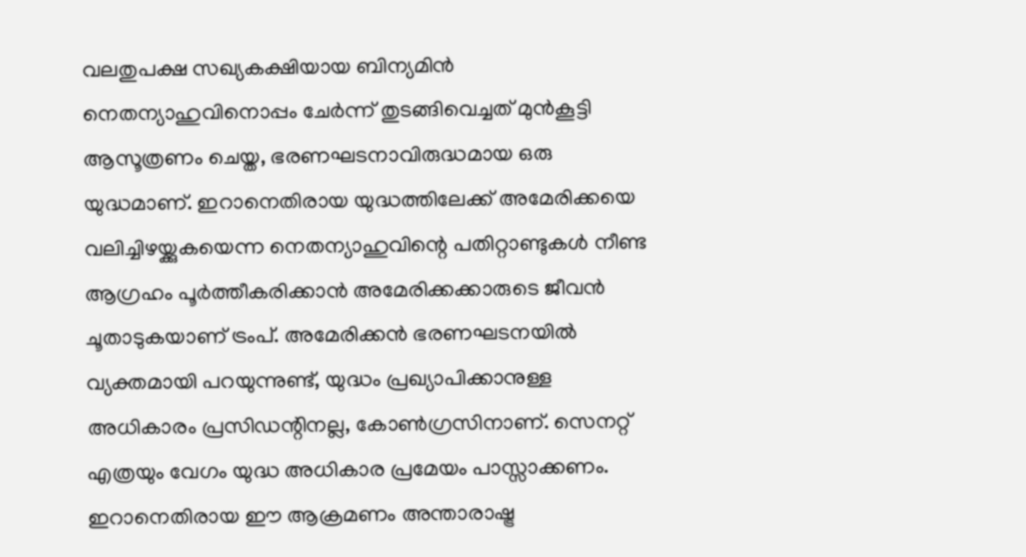വലതുപക്ഷ സഖ്യകക്ഷിയായ ബിന്യമിന്‍ നെതന്യാഹുവിനൊപ്പം ചേര്‍ന്ന് തുടങ്ങിവെച്ചത് മുന്‍കൂട്ടി ആസൂത്രണം ചെയ്ത, ഭരണഘടനാവിരുദ്ധമായ ഒരു യുദ്ധമാണ്. ഇറാനെതിരായ യുദ്ധത്തിലേക്ക് അമേരിക്കയെ വലിച്ചിഴയ്ക്കുകയെന്ന നെതന്യാഹുവിന്റെ പതിറ്റാണ്ടുകള്‍ നീണ്ട ആഗ്രഹം പൂര്‍ത്തീകരിക്കാന്‍ അമേരിക്കക്കാരുടെ ജീവന്‍ ചൂതാടുകയാണ് ട്രംപ്. അമേരിക്കന്‍ ഭരണഘടനയില്‍ വ്യക്തമായി പറയുന്നുണ്ട്, യുദ്ധം പ്രഖ്യാപിക്കാനുള്ള അധികാരം പ്രസിഡന്റിനല്ല, കോണ്‍ഗ്രസിനാണ്. സെനറ്റ് എത്രയും വേഗം യുദ്ധ അധികാര പ്രമേയം പാസ്സാക്കണം. ഇറാനെതിരായ ഈ ആക്രമണം അന്താരാഷ്ട്ര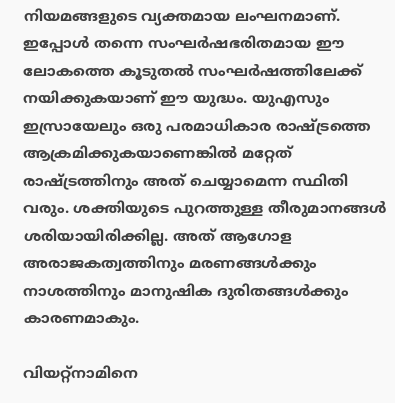നിയമങ്ങളുടെ വ്യക്തമായ ലംഘനമാണ്. ഇപ്പോള്‍ തന്നെ സംഘര്‍ഷഭരിതമായ ഈ ലോകത്തെ കൂടുതല്‍ സംഘര്‍ഷത്തിലേക്ക് നയിക്കുകയാണ് ഈ യുദ്ധം. യുഎസും ഇസ്രായേലും ഒരു പരമാധികാര രാഷ്ട്രത്തെ ആക്രമിക്കുകയാണെങ്കില്‍ മറ്റേത് രാഷ്ട്രത്തിനും അത് ചെയ്യാമെന്ന സ്ഥിതി വരും. ശക്തിയുടെ പുറത്തുള്ള തീരുമാനങ്ങള്‍ ശരിയായിരിക്കില്ല. അത് ആഗോള അരാജകത്വത്തിനും മരണങ്ങള്‍ക്കും നാശത്തിനും മാനുഷിക ദുരിതങ്ങള്‍ക്കും കാരണമാകും.

വിയറ്റ്‌നാമിനെ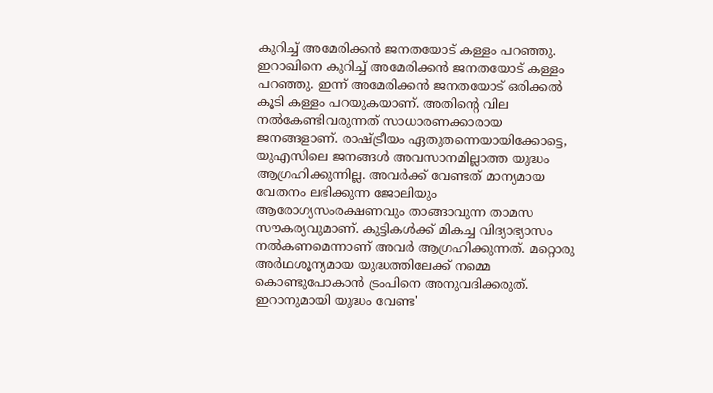കുറിച്ച് അമേരിക്കന്‍ ജനതയോട് കള്ളം പറഞ്ഞു. ഇറാഖിനെ കുറിച്ച് അമേരിക്കന്‍ ജനതയോട് കള്ളം പറഞ്ഞു. ഇന്ന് അമേരിക്കന്‍ ജനതയോട് ഒരിക്കല്‍ കൂടി കള്ളം പറയുകയാണ്. അതിന്റെ വില നല്‍കേണ്ടിവരുന്നത് സാധാരണക്കാരായ ജനങ്ങളാണ്. രാഷ്ട്രീയം ഏതുതന്നെയായിക്കോട്ടെ, യുഎസിലെ ജനങ്ങള്‍ അവസാനമില്ലാത്ത യുദ്ധം ആഗ്രഹിക്കുന്നില്ല. അവര്‍ക്ക് വേണ്ടത് മാന്യമായ വേതനം ലഭിക്കുന്ന ജോലിയും ആരോഗ്യസംരക്ഷണവും താങ്ങാവുന്ന താമസ സൗകര്യവുമാണ്. കുട്ടികള്‍ക്ക് മികച്ച വിദ്യാഭ്യാസം നല്‍കണമെന്നാണ് അവര്‍ ആഗ്രഹിക്കുന്നത്. മറ്റൊരു അര്‍ഥശൂന്യമായ യുദ്ധത്തിലേക്ക് നമ്മെ കൊണ്ടുപോകാന്‍ ട്രംപിനെ അനുവദിക്കരുത്. ഇറാനുമായി യുദ്ധം വേണ്ട'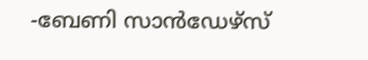-ബേണി സാന്‍ഡേഴ്‌സ്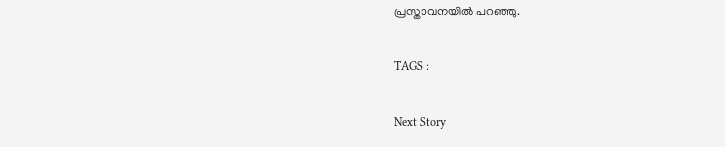പ്രസ്താവനയില്‍ പറഞ്ഞു.

TAGS :

Next Story